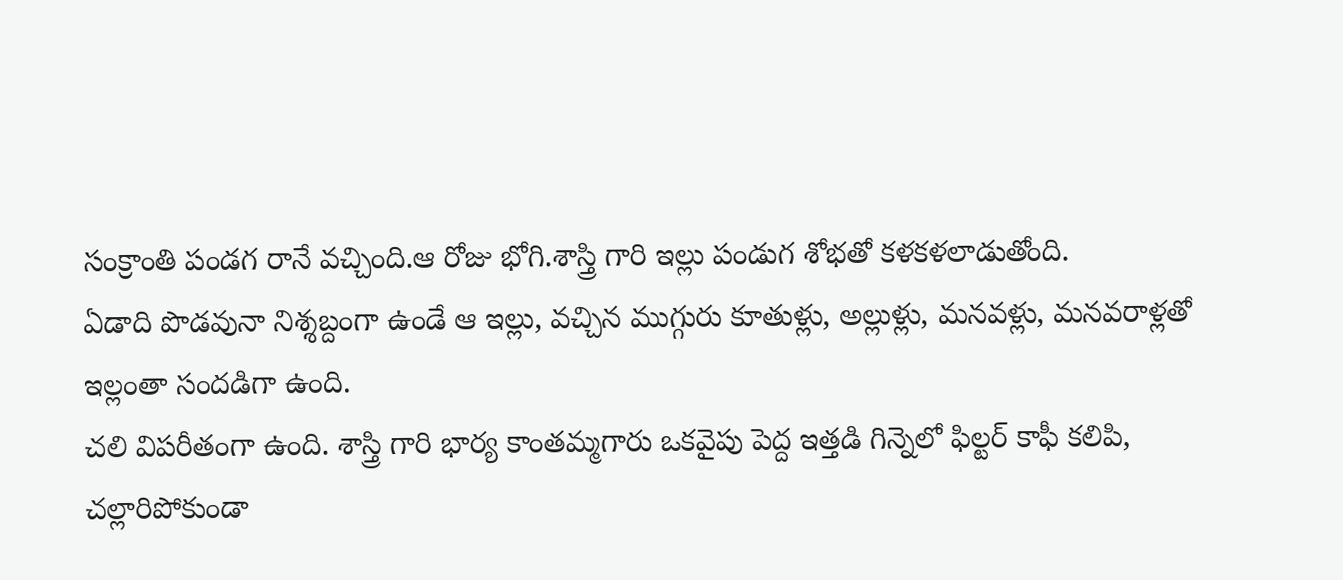సంక్రాంతి పండగ రానే వచ్చింది.ఆ రోజు భోగి.శాస్త్రి గారి ఇల్లు పండుగ శోభతో కళకళలాడుతోంది.
ఏడాది పొడవునా నిశ్శబ్దంగా ఉండే ఆ ఇల్లు, వచ్చిన ముగ్గురు కూతుళ్లు, అల్లుళ్లు, మనవళ్లు, మనవరాళ్లతో ఇల్లంతా సందడిగా ఉంది.
చలి విపరీతంగా ఉంది. శాస్త్రి గారి భార్య కాంతమ్మగారు ఒకవైపు పెద్ద ఇత్తడి గిన్నెలో ఫిల్టర్ కాఫీ కలిపి, చల్లారిపోకుండా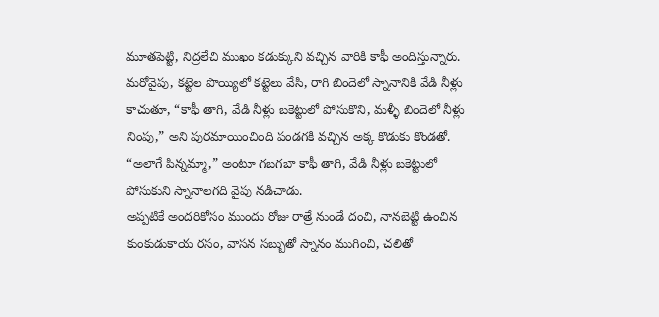మూతపెట్టి, నిద్రలేచి ముఖం కడుక్కుని వచ్చిన వారికి కాఫీ అందిస్తున్నారు.
మరోవైపు, కట్టెల పొయ్యిలో కట్టెలు వేసి, రాగి బిందెలో స్నానానికి వేడి నీళ్లు కాచుతూ, “కాఫీ తాగి, వేడి నీళ్లు బకెట్టులో పోసుకొని, మళ్ళీ బిందెలో నీళ్లు నింపు,” అని పురమాయించింది పండగకి వచ్చిన అక్క కొడుకు కొండతో.
“అలాగే పిన్నమ్మా,” అంటూ గబగబా కాఫీ తాగి, వేడి నీళ్లు బకెట్టులో పోసుకుని స్నానాలగది వైపు నడిచాడు.
అప్పటికే అందరికోసం ముందు రోజు రాత్రే నుండే దంచి, నానబెట్టి ఉంచిన కుంకుడుకాయ రసం, వాసన సబ్బుతో స్నానం ముగించి, చలితో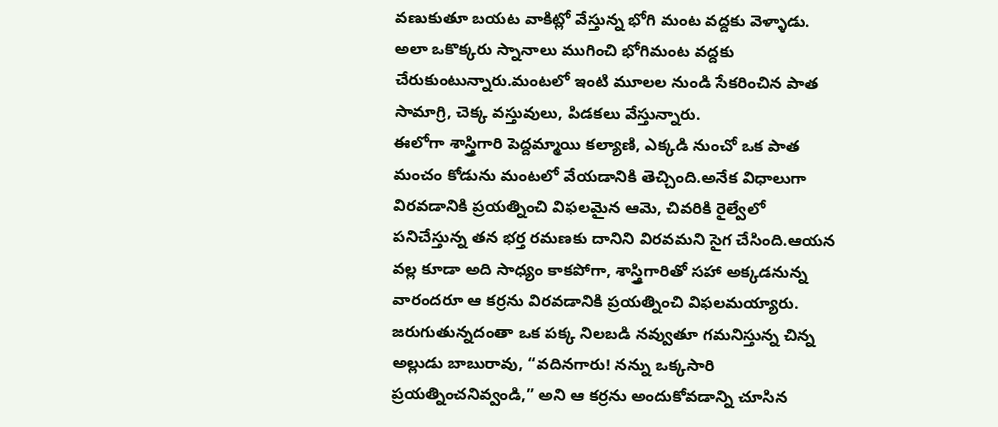వణుకుతూ బయట వాకిట్లో వేస్తున్న భోగి మంట వద్దకు వెళ్ళాడు.
అలా ఒకొక్కరు స్నానాలు ముగించి భోగిమంట వద్దకు చేరుకుంటున్నారు.మంటలో ఇంటి మూలల నుండి సేకరించిన పాత సామాగ్రి, చెక్క వస్తువులు, పిడకలు వేస్తున్నారు.
ఈలోగా శాస్త్రిగారి పెద్దమ్మాయి కల్యాణి, ఎక్కడి నుంచో ఒక పాత మంచం కోడును మంటలో వేయడానికి తెచ్చింది.అనేక విధాలుగా విరవడానికి ప్రయత్నించి విఫలమైన ఆమె, చివరికి రైల్వేలో పనిచేస్తున్న తన భర్త రమణకు దానిని విరవమని సైగ చేసింది.ఆయన వల్ల కూడా అది సాధ్యం కాకపోగా, శాస్త్రిగారితో సహా అక్కడనున్న వారందరూ ఆ కర్రను విరవడానికి ప్రయత్నించి విఫలమయ్యారు.
జరుగుతున్నదంతా ఒక పక్క నిలబడి నవ్వుతూ గమనిస్తున్న చిన్న అల్లుడు బాబురావు, “వదినగారు! నన్ను ఒక్కసారి ప్రయత్నించనివ్వండి,” అని ఆ కర్రను అందుకోవడాన్ని చూసిన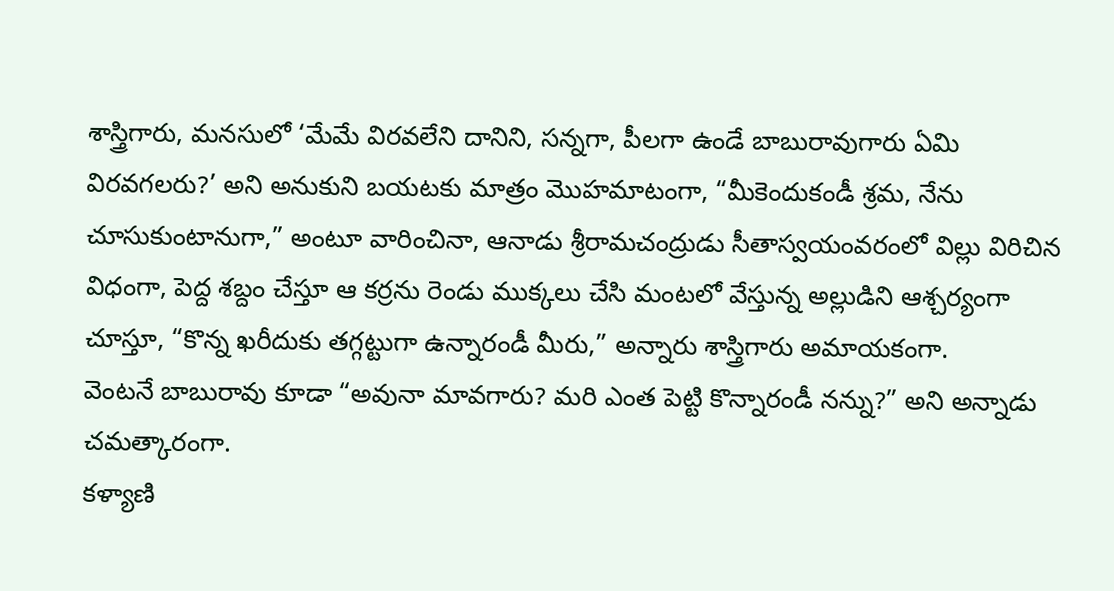శాస్త్రిగారు, మనసులో ‘మేమే విరవలేని దానిని, సన్నగా, పీలగా ఉండే బాబురావుగారు ఏమి విరవగలరు?’ అని అనుకుని బయటకు మాత్రం మొహమాటంగా, “మీకెందుకండీ శ్రమ, నేను చూసుకుంటానుగా,” అంటూ వారించినా, ఆనాడు శ్రీరామచంద్రుడు సీతాస్వయంవరంలో విల్లు విరిచిన విధంగా, పెద్ద శబ్దం చేస్తూ ఆ కర్రను రెండు ముక్కలు చేసి మంటలో వేస్తున్న అల్లుడిని ఆశ్చర్యంగా చూస్తూ, “కొన్న ఖరీదుకు తగ్గట్టుగా ఉన్నారండీ మీరు,” అన్నారు శాస్త్రిగారు అమాయకంగా.
వెంటనే బాబురావు కూడా “అవునా మావగారు? మరి ఎంత పెట్టి కొన్నారండీ నన్ను?” అని అన్నాడు చమత్కారంగా.
కళ్యాణి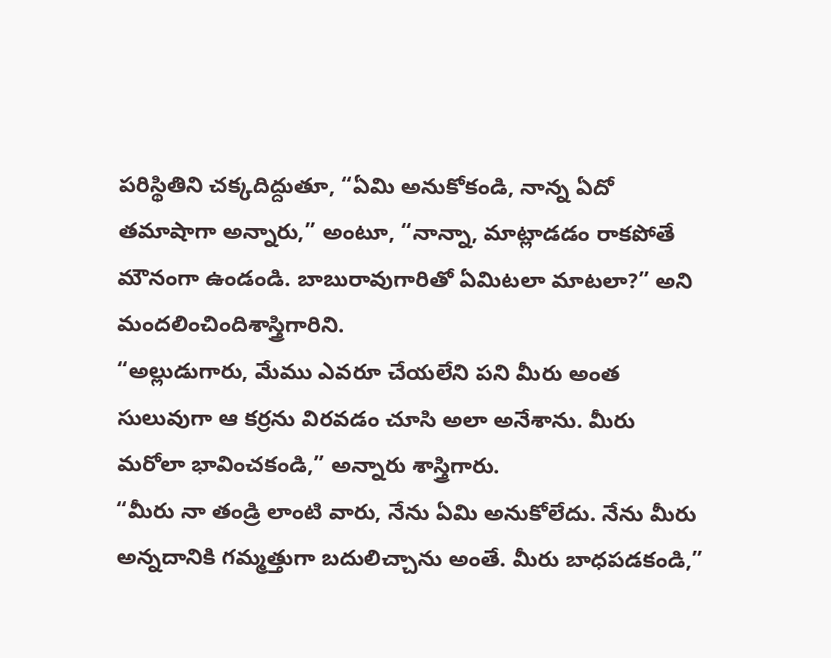పరిస్థితిని చక్కదిద్దుతూ, “ఏమి అనుకోకండి, నాన్న ఏదో తమాషాగా అన్నారు,” అంటూ, “నాన్నా, మాట్లాడడం రాకపోతే మౌనంగా ఉండండి. బాబురావుగారితో ఏమిటలా మాటలా?” అని మందలించిందిశాస్త్రిగారిని.
“అల్లుడుగారు, మేము ఎవరూ చేయలేని పని మీరు అంత సులువుగా ఆ కర్రను విరవడం చూసి అలా అనేశాను. మీరు మరోలా భావించకండి,” అన్నారు శాస్త్రిగారు.
“మీరు నా తండ్రి లాంటి వారు, నేను ఏమి అనుకోలేదు. నేను మీరు అన్నదానికి గమ్మత్తుగా బదులిచ్చాను అంతే. మీరు బాధపడకండి,”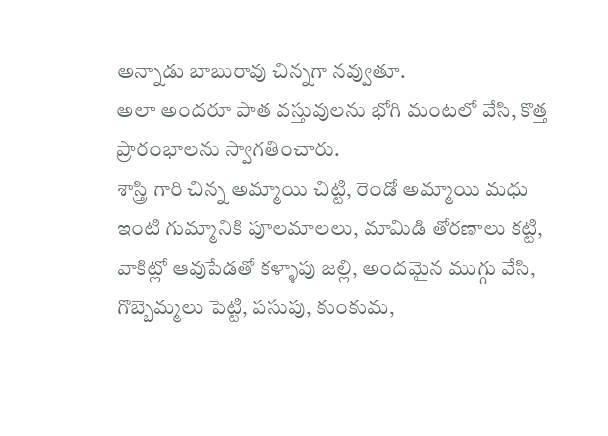అన్నాడు బాబురావు చిన్నగా నవ్వుతూ.
అలా అందరూ పాత వస్తువులను భోగి మంటలో వేసి, కొత్త ప్రారంభాలను స్వాగతించారు.
శాస్త్రి గారి చిన్న అమ్మాయి చిట్టి, రెండో అమ్మాయి మధు ఇంటి గుమ్మానికి పూలమాలలు, మామిడి తోరణాలు కట్టి, వాకిట్లో ఆవుపేడతో కళ్ళాపు జల్లి, అందమైన ముగ్గు వేసి, గొబ్బెమ్మలు పెట్టి, పసుపు, కుంకుమ,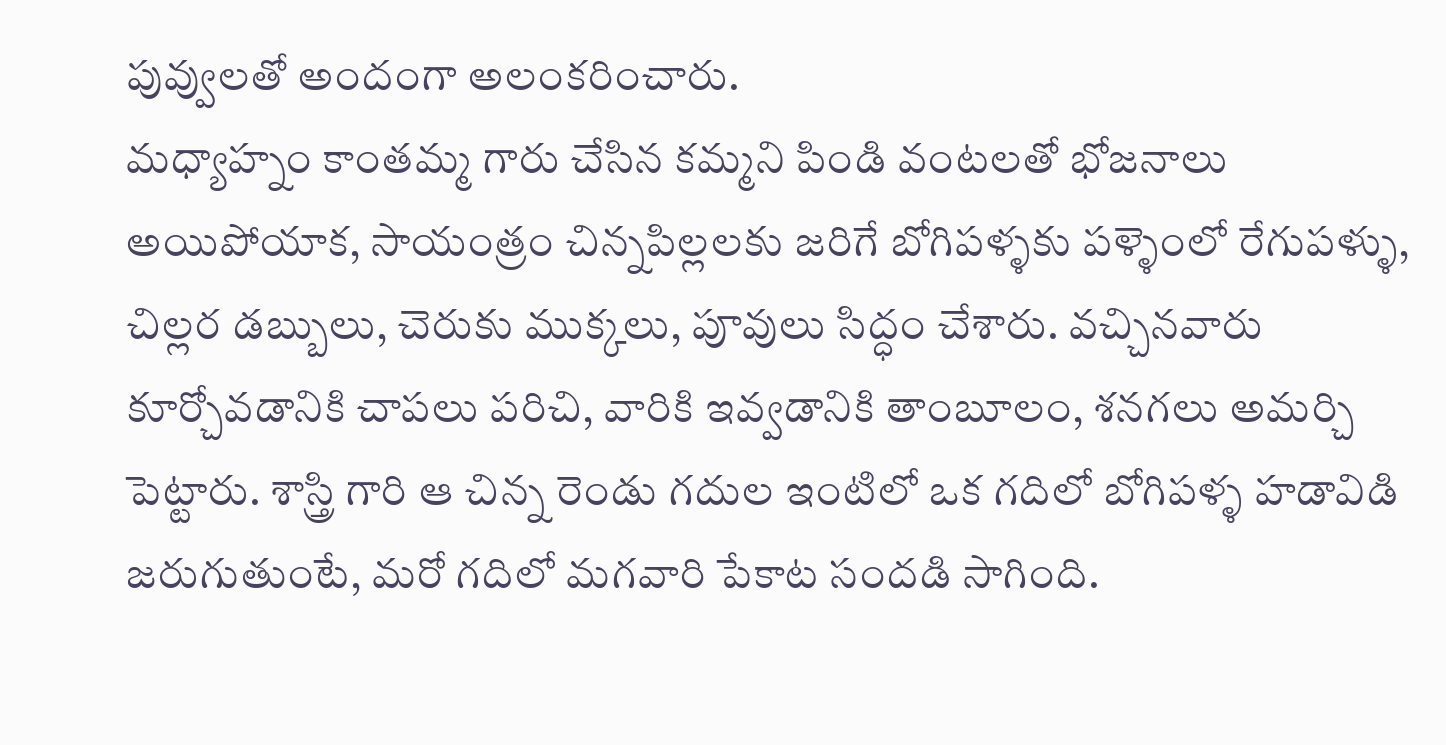పువ్వులతో అందంగా అలంకరించారు.
మధ్యాహ్నం కాంతమ్మ గారు చేసిన కమ్మని పిండి వంటలతో భోజనాలు అయిపోయాక, సాయంత్రం చిన్నపిల్లలకు జరిగే బోగిపళ్ళకు పళ్ళెంలో రేగుపళ్ళు, చిల్లర డబ్బులు, చెరుకు ముక్కలు, పూవులు సిద్ధం చేశారు. వచ్చినవారు కూర్చోవడానికి చాపలు పరిచి, వారికి ఇవ్వడానికి తాంబూలం, శనగలు అమర్చి పెట్టారు. శాస్త్రి గారి ఆ చిన్న రెండు గదుల ఇంటిలో ఒక గదిలో బోగిపళ్ళ హడావిడి జరుగుతుంటే, మరో గదిలో మగవారి పేకాట సందడి సాగింది.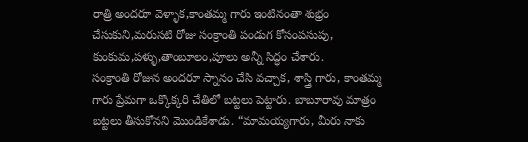రాత్రి అందరూ వెళ్ళాక,కాంతమ్మ గారు ఇంటినంతా శుభ్రం చేసుకుని,మరుసటి రోజు సంక్రాంతి పండుగ కోసంపసుపు, కుంకుమ,పళ్ళు,తాంబూలం,పూలు అన్నీ సిద్ధం చేశారు.
సంక్రాంతి రోజున అందరూ స్నానం చేసి వచ్చాక, శాస్త్రి గారు, కాంతమ్మ గారు ప్రేమగా ఒక్కొక్కరి చేతిలో బట్టలు పెట్టారు. బాబూరావు మాత్రం బట్టలు తీసుకోనని మొండికేశాడు. “మామయ్యగారు, మీరు నాకు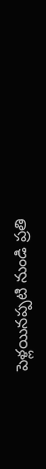పెళ్లయినప్పటి నుండి ప్రతి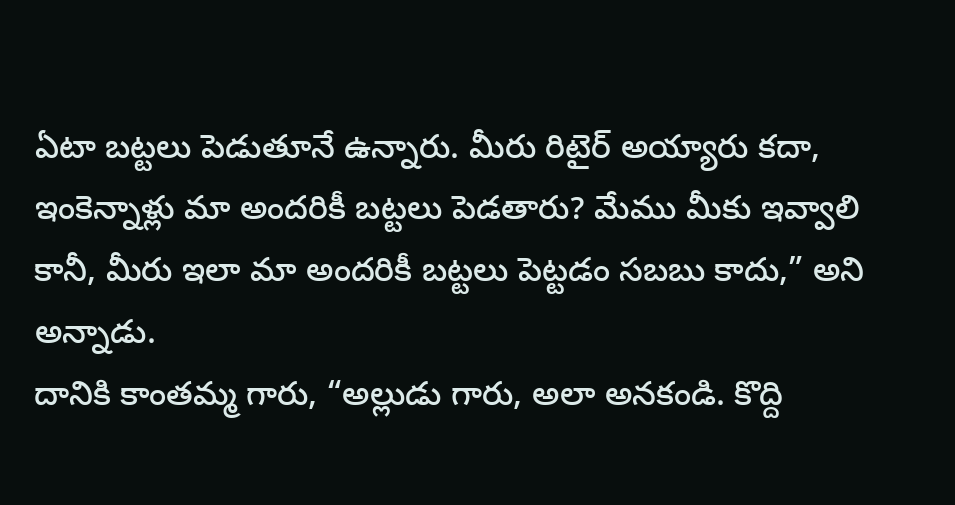ఏటా బట్టలు పెడుతూనే ఉన్నారు. మీరు రిటైర్ అయ్యారు కదా, ఇంకెన్నాళ్లు మా అందరికీ బట్టలు పెడతారు? మేము మీకు ఇవ్వాలి కానీ, మీరు ఇలా మా అందరికీ బట్టలు పెట్టడం సబబు కాదు,” అని అన్నాడు.
దానికి కాంతమ్మ గారు, “అల్లుడు గారు, అలా అనకండి. కొద్ది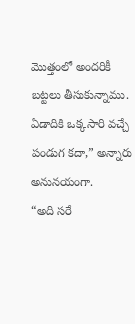మొత్తంలో అందరికీ బట్టలు తీసుకున్నాము. ఏడాదికి ఒక్కసారి వచ్చే పండుగ కదా,” అన్నారు అనునయంగా.
“అది సరే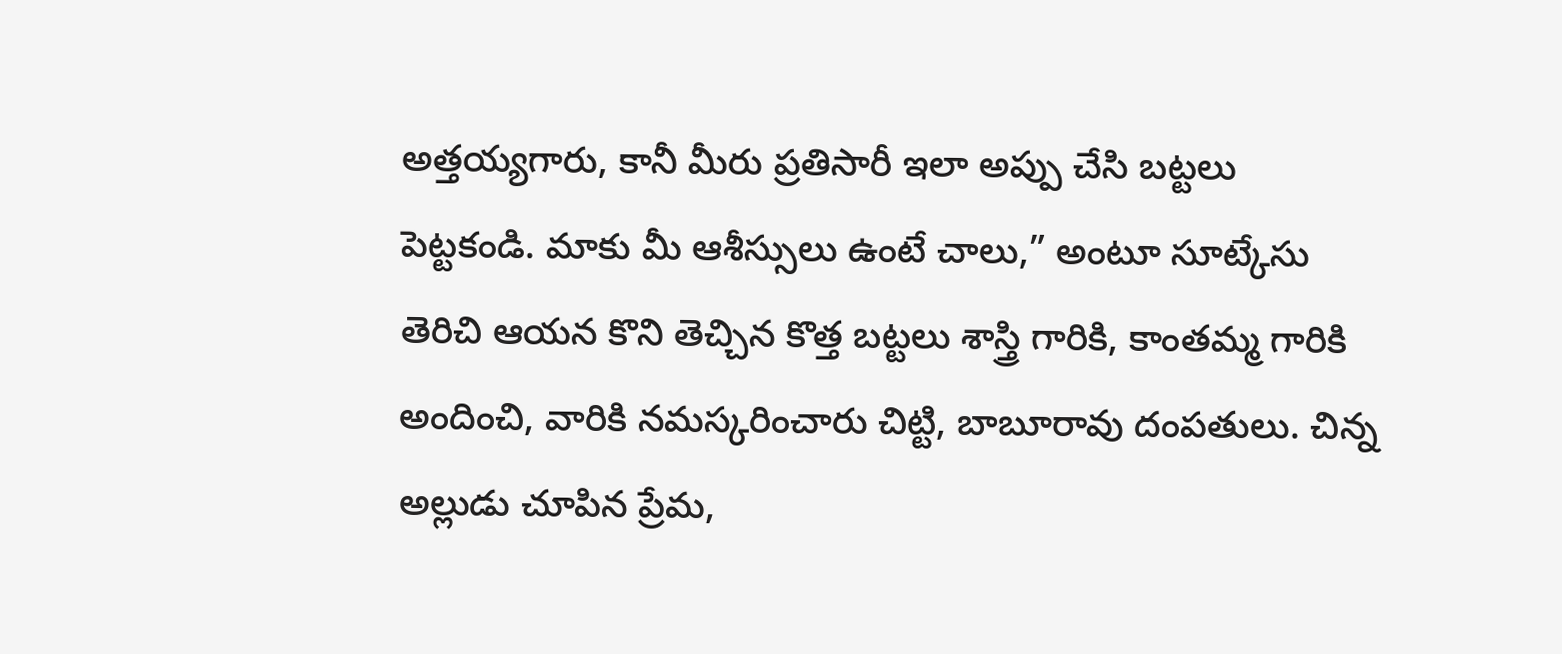అత్తయ్యగారు, కానీ మీరు ప్రతిసారీ ఇలా అప్పు చేసి బట్టలు పెట్టకండి. మాకు మీ ఆశీస్సులు ఉంటే చాలు,” అంటూ సూట్కేసు తెరిచి ఆయన కొని తెచ్చిన కొత్త బట్టలు శాస్త్రి గారికి, కాంతమ్మ గారికి అందించి, వారికి నమస్కరించారు చిట్టి, బాబూరావు దంపతులు. చిన్న అల్లుడు చూపిన ప్రేమ,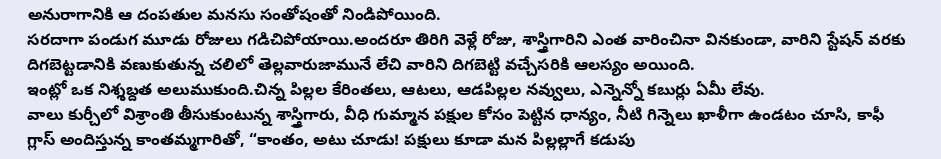అనురాగానికి ఆ దంపతుల మనసు సంతోషంతో నిండిపోయింది.
సరదాగా పండుగ మూడు రోజులు గడిచిపోయాయి.అందరూ తిరిగి వెళ్లే రోజు, శాస్త్రిగారిని ఎంత వారించినా వినకుండా, వారిని స్టేషన్ వరకు దిగబెట్టడానికి వణుకుతున్న చలిలో తెల్లవారుజామునే లేచి వారిని దిగబెట్టి వచ్చేసరికి ఆలస్యం అయింది.
ఇంట్లో ఒక నిశ్శబ్దత అలుముకుంది.చిన్న పిల్లల కేరింతలు, ఆటలు, ఆడపిల్లల నవ్వులు, ఎన్నెన్నో కబుర్లు ఏమీ లేవు.
వాలు కుర్చీలో విశ్రాంతి తీసుకుంటున్న శాస్త్రిగారు, వీధి గుమ్మాన పక్షుల కోసం పెట్టిన ధాన్యం, నీటి గిన్నెలు ఖాళీగా ఉండటం చూసి, కాఫీ గ్లాస్ అందిస్తున్న కాంతమ్మగారితో, “కాంతం, అటు చూడు! పక్షులు కూడా మన పిల్లల్లాగే కడుపు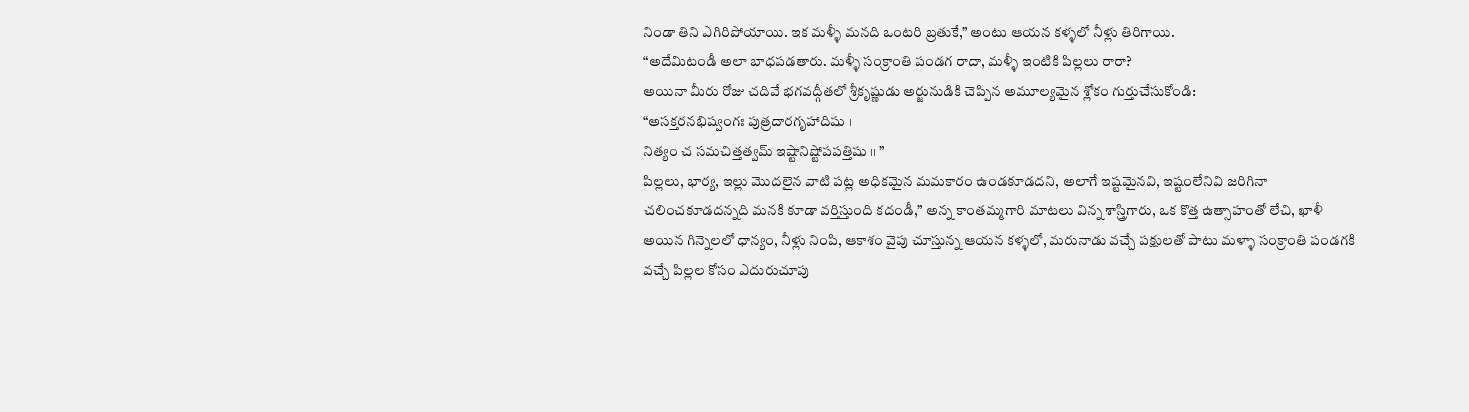నిండా తిని ఎగిరిపోయాయి. ఇక మళ్ళీ మనది ఒంటరి బ్రతుకే,” అంటు ఆయన కళ్ళలో నీళ్లు తిరిగాయి.
“అదేమిటండీ అలా బాధపడతారు. మళ్ళీ సంక్రాంతి పండగ రాదా, మళ్ళీ ఇంటికి పిల్లలు రారా?
అయినా మీరు రోజు చదివే భగవద్గీతలో శ్రీకృష్ణుడు అర్జునుడికి చెప్పిన అమూల్యమైన శ్లోకం గుర్తుచేసుకోండి:
“అసక్తరనభిష్వంగః పుత్రదారగృహాదిషు ।
నిత్యం చ సమచిత్తత్వమ్ ఇష్టానిష్టోపపత్తిషు ।। ”
పిల్లలు, భార్య, ఇల్లు మొదలైన వాటి పట్ల అధికమైన మమకారం ఉండకూడదని, అలాగే ఇష్టమైనవి, ఇష్టంలేనివి జరిగినా చలించకూడదన్నది మనకి కూడా వర్తిస్తుంది కదండీ,” అన్న కాంతమ్మగారి మాటలు విన్న శాస్త్రిగారు, ఒక కొత్త ఉత్సాహంతో లేచి, ఖాళీ అయిన గిన్నెలలో ధాన్యం, నీళ్లు నింపి, ఆకాశం వైపు చూస్తున్న ఆయన కళ్ళలో, మరునాడు వచ్చే పక్షులతో పాటు మళ్ళా సంక్రాంతి పండగకి వచ్చే పిల్లల కోసం ఎదురుచూపు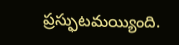ప్రస్ఫుటమయ్యింది.